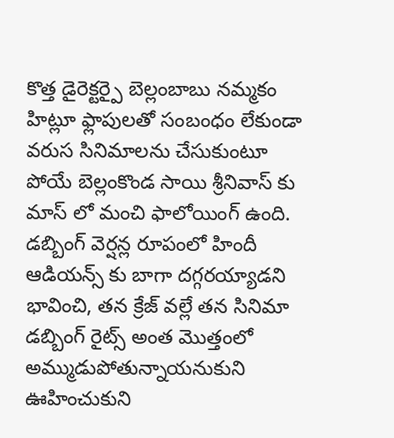కొత్త డైరెక్టర్పై బెల్లంబాబు నమ్మకం
హిట్లూ ఫ్లాపులతో సంబంధం లేకుండా వరుస సినిమాలను చేసుకుంటూ పోయే బెల్లంకొండ సాయి శ్రీనివాస్ కు మాస్ లో మంచి ఫాలోయింగ్ ఉంది. డబ్బింగ్ వెర్షన్ల రూపంలో హిందీ ఆడియన్స్ కు బాగా దగ్గరయ్యాడని భావించి, తన క్రేజ్ వల్లే తన సినిమా డబ్బింగ్ రైట్స్ అంత మొత్తంలో అమ్ముడుపోతున్నాయనుకుని ఊహించుకుని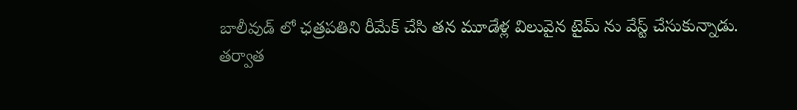బాలీవుడ్ లో ఛత్రపతిని రీమేక్ చేసి తన మూడేళ్ల విలువైన టైమ్ ను వేస్ట్ చేసుకున్నాడు.
తర్వాత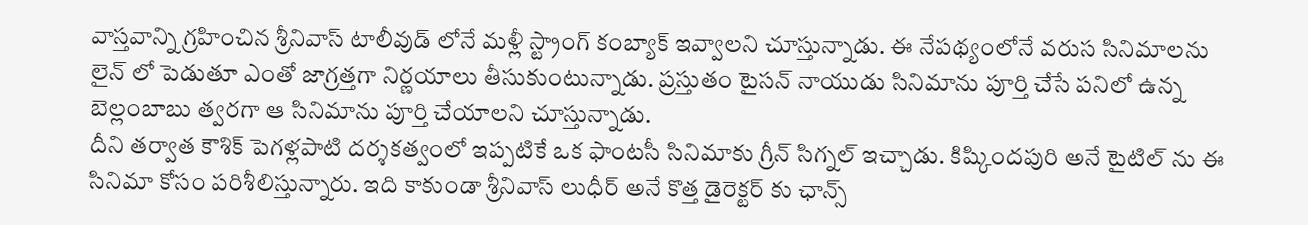వాస్తవాన్ని గ్రహించిన శ్రీనివాస్ టాలీవుడ్ లోనే మళ్లీ స్ట్రాంగ్ కంబ్యాక్ ఇవ్వాలని చూస్తున్నాడు. ఈ నేపథ్యంలోనే వరుస సినిమాలను లైన్ లో పెడుతూ ఎంతో జాగ్రత్తగా నిర్ణయాలు తీసుకుంటున్నాడు. ప్రస్తుతం టైసన్ నాయుడు సినిమాను పూర్తి చేసే పనిలో ఉన్న బెల్లంబాబు త్వరగా ఆ సినిమాను పూర్తి చేయాలని చూస్తున్నాడు.
దీని తర్వాత కౌశిక్ పెగళ్లపాటి దర్శకత్వంలో ఇప్పటికే ఒక ఫాంటసీ సినిమాకు గ్రీన్ సిగ్నల్ ఇచ్చాడు. కిష్కిందపురి అనే టైటిల్ ను ఈ సినిమా కోసం పరిశీలిస్తున్నారు. ఇది కాకుండా శ్రీనివాస్ లుధీర్ అనే కొత్త డైరెక్టర్ కు ఛాన్స్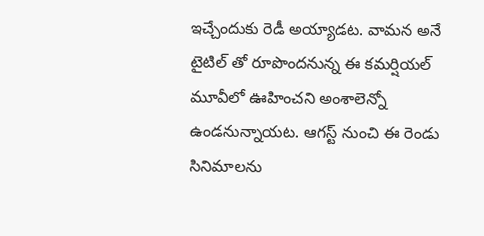ఇచ్చేందుకు రెడీ అయ్యాడట. వామన అనే టైటిల్ తో రూపొందనున్న ఈ కమర్షియల్ మూవీలో ఊహించని అంశాలెన్నో ఉండనున్నాయట. ఆగస్ట్ నుంచి ఈ రెండు సినిమాలను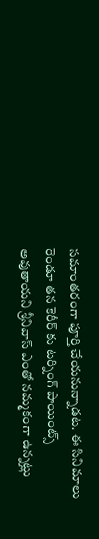సమాంతరంగా పూర్తి చేయనున్నాడట. ఈ సినిమాలు రెండూ తన కెరీర్ కు టర్నింగ్ పాయింట్స్ అవుతాయని శ్రీనివాస్ ఎంతో నమ్మకంగా ఉన్నట్లు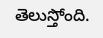తెలుస్తోంది.